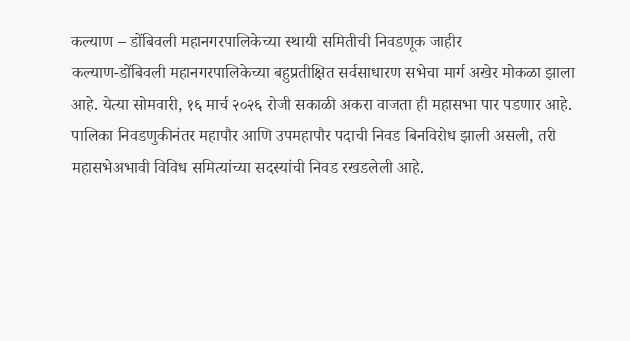कल्याण – डोंबिवली महानगरपालिकेच्या स्थायी समितीची निवडणूक जाहीर
कल्याण-डोंबिवली महानगरपालिकेच्या बहुप्रतीक्षित सर्वसाधारण सभेचा मार्ग अखेर मोकळा झाला आहे. येत्या सोमवारी, १६ मार्च २०२६ रोजी सकाळी अकरा वाजता ही महासभा पार पडणार आहे. पालिका निवडणुकीनंतर महापौर आणि उपमहापौर पदाची निवड बिनविरोध झाली असली, तरी महासभेअभावी विविध समित्यांच्या सदस्यांची निवड रखडलेली आहे.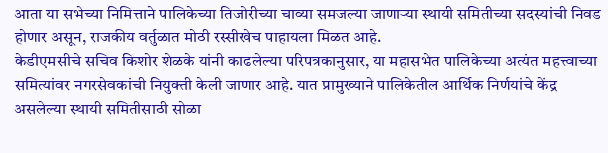आता या सभेच्या निमित्ताने पालिकेच्या तिजोरीच्या चाव्या समजल्या जाणाऱ्या स्थायी समितीच्या सदस्यांची निवड होणार असून, राजकीय वर्तुळात मोठी रस्सीखेच पाहायला मिळत आहे.
केडीएमसीचे सचिव किशोर शेळके यांनी काढलेल्या परिपत्रकानुसार, या महासभेत पालिकेच्या अत्यंत महत्त्वाच्या समित्यांवर नगरसेवकांची नियुक्ती केली जाणार आहे. यात प्रामुख्याने पालिकेतील आर्थिक निर्णयांचे केंद्र असलेल्या स्थायी समितीसाठी सोळा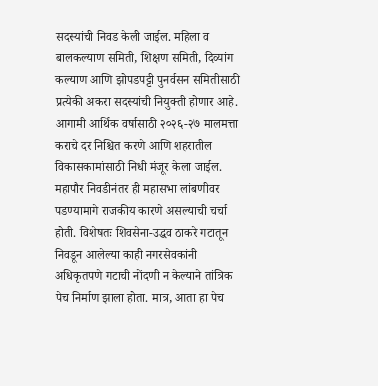सदस्यांची निवड केली जाईल. महिला व बालकल्याण समिती, शिक्षण समिती, दिव्यांग कल्याण आणि झोपडपट्टी पुनर्वसन समितीसाठी प्रत्येकी अकरा सदस्यांची नियुक्ती होणार आहे. आगामी आर्थिक वर्षासाठी २०२६-२७ मालमत्ता कराचे दर निश्चित करणे आणि शहरातील विकासकामांसाठी निधी मंजूर केला जाईल.
महापौर निवडीनंतर ही महासभा लांबणीवर पडण्यामागे राजकीय कारणे असल्याची चर्चा होती. विशेषतः शिवसेना-उद्धव ठाकरे गटातून निवडून आलेल्या काही नगरसेवकांनी अधिकृतपणे गटाची नोंदणी न केल्याने तांत्रिक पेच निर्माण झाला होता. मात्र, आता हा पेच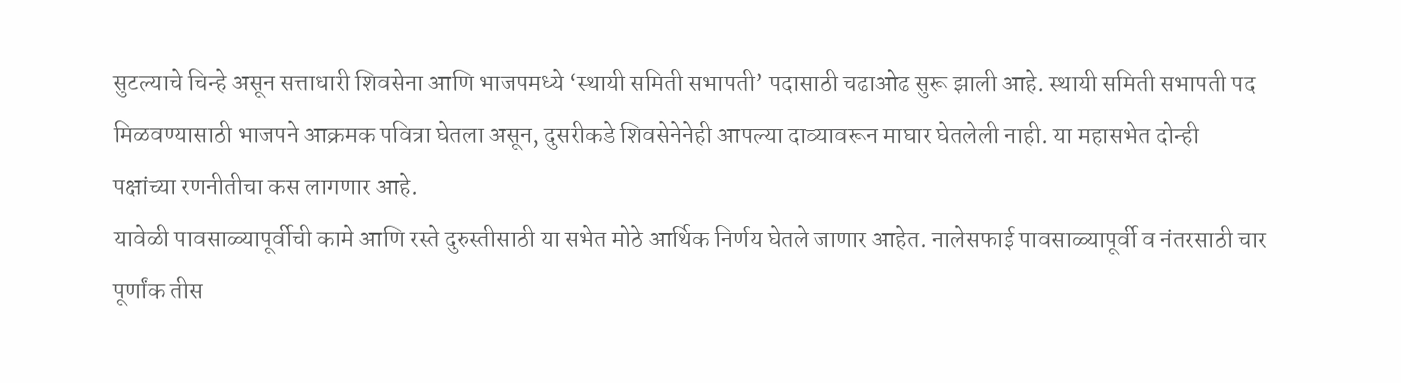सुटल्याचे चिन्हे असून सत्ताधारी शिवसेना आणि भाजपमध्ये ‘स्थायी समिती सभापती’ पदासाठी चढाओढ सुरू झाली आहे. स्थायी समिती सभापती पद मिळवण्यासाठी भाजपने आक्रमक पवित्रा घेतला असून, दुसरीकडे शिवसेनेनेही आपल्या दाव्यावरून माघार घेतलेली नाही. या महासभेत दोन्ही पक्षांच्या रणनीतीचा कस लागणार आहे.
यावेळी पावसाळ्यापूर्वीची कामे आणि रस्ते दुरुस्तीसाठी या सभेत मोठे आर्थिक निर्णय घेतले जाणार आहेत. नालेसफाई पावसाळ्यापूर्वी व नंतरसाठी चार पूर्णांक तीस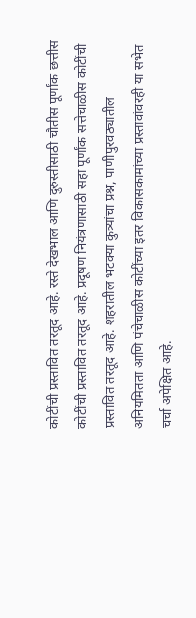कोटींची प्रस्तावित तरतूद आहे. रस्ते देखभाल आणि दुरुस्तीसाठी चौतीस पूर्णांक छत्तीस कोटींची प्रस्तावित तरतूद आहे. प्रदूषण नियंत्रणासाठी सहा पूर्णांक सत्तेचाळीस कोटींची प्रस्तावित तरतूद आहे. शहरातील भटक्या कुत्र्यांचा प्रश्न, पाणीपुरवठ्यातील अनियमितता आणि पंचेचाळीस कोटींच्या इतर विकासकामांच्या प्रस्तावांवरही या सभेत चर्चा अपेक्षित आहे.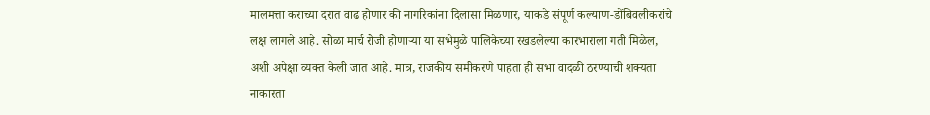मालमत्ता कराच्या दरात वाढ होणार की नागरिकांना दिलासा मिळणार, याकडे संपूर्ण कल्याण-डोंबिवलीकरांचे लक्ष लागले आहे. सोळा मार्च रोजी होणाऱ्या या सभेमुळे पालिकेच्या रखडलेल्या कारभाराला गती मिळेल, अशी अपेक्षा व्यक्त केली जात आहे. मात्र, राजकीय समीकरणे पाहता ही सभा वादळी ठरण्याची शक्यता नाकारता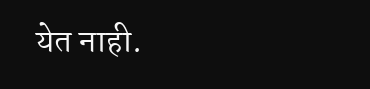येत नाही.